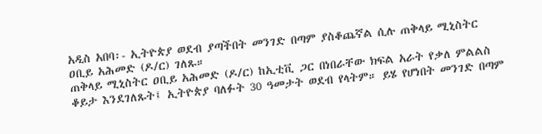አዲስ አበባ፡- ኢትዮጵያ ወደብ ያጣችበት መንገድ በጣም ያስቆጨኛል ሲሉ ጠቅላይ ሚኒስትር ዐቢይ አሕመድ (ዶ/ር) ገለጹ።
ጠቅላይ ሚኒስትር ዐቢይ አሕመድ (ዶ/ር) ከኢቲቪ ጋር በነበራቸው ክፍል አራት የቃለ ምልልስ ቆይታ እንደገለጹት፤ ኢትዮጵያ ባለፉት 30 ዓመታት ወደብ የላትም። ይሄ የሆነበት መንገድ በጣም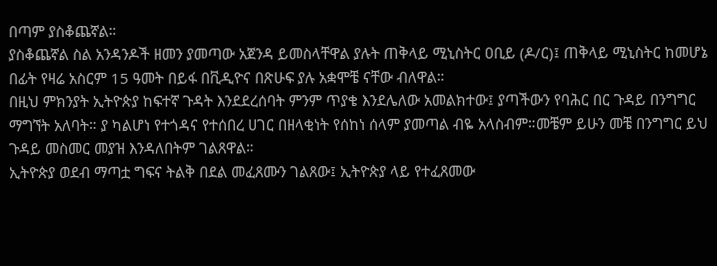በጣም ያስቆጨኛል።
ያስቆጨኛል ስል አንዳንዶች ዘመን ያመጣው አጀንዳ ይመስላቸዋል ያሉት ጠቅላይ ሚኒስትር ዐቢይ (ዶ/ር)፤ ጠቅላይ ሚኒስትር ከመሆኔ በፊት የዛሬ አስርም 15 ዓመት በይፋ በቪዲዮና በጽሁፍ ያሉ አቋሞቼ ናቸው ብለዋል።
በዚህ ምክንያት ኢትዮጵያ ከፍተኛ ጉዳት እንደደረሰባት ምንም ጥያቄ እንደሌለው አመልክተው፤ ያጣችውን የባሕር በር ጉዳይ በንግግር ማግኘት አለባት። ያ ካልሆነ የተጎዳና የተሰበረ ሀገር በዘላቂነት የሰከነ ሰላም ያመጣል ብዬ አላስብም።መቼም ይሁን መቼ በንግግር ይህ ጉዳይ መስመር መያዝ እንዳለበትም ገልጸዋል።
ኢትዮጵያ ወደብ ማጣቷ ግፍና ትልቅ በደል መፈጸሙን ገልጸው፤ ኢትዮጵያ ላይ የተፈጸመው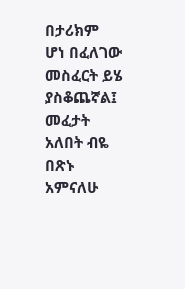በታሪክም ሆነ በፈለገው መስፈርት ይሄ ያስቆጨኛል፤ መፈታት አለበት ብዬ በጽኑ አምናለሁ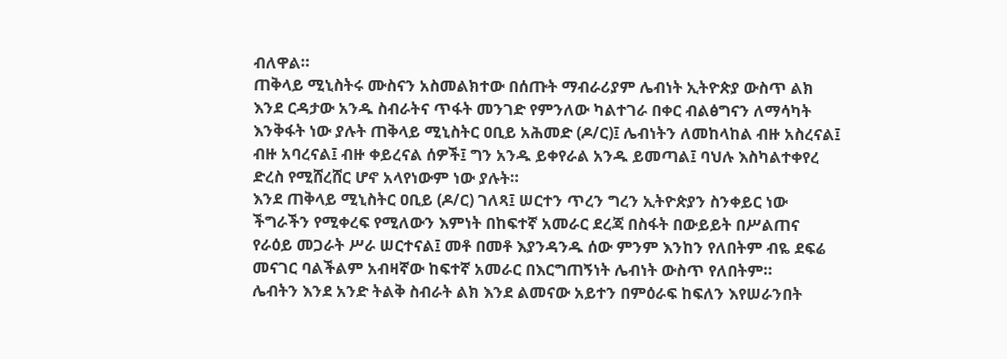ብለዋል።
ጠቅላይ ሚኒስትሩ ሙስናን አስመልክተው በሰጡት ማብራሪያም ሌብነት ኢትዮጵያ ውስጥ ልክ እንደ ርዳታው አንዱ ስብራትና ጥፋት መንገድ የምንለው ካልተገራ በቀር ብልፅግናን ለማሳካት እንቅፋት ነው ያሉት ጠቅላይ ሚኒስትር ዐቢይ አሕመድ (ዶ/ር)፤ ሌብነትን ለመከላከል ብዙ አስረናል፤ ብዙ አባረናል፤ ብዙ ቀይረናል ሰዎች፤ ግን አንዱ ይቀየራል አንዱ ይመጣል፤ ባህሉ እስካልተቀየረ ድረስ የሚሸረሸር ሆኖ አላየነውም ነው ያሉት።
እንደ ጠቅላይ ሚኒስትር ዐቢይ (ዶ/ር) ገለጻ፤ ሠርተን ጥረን ግረን ኢትዮጵያን ስንቀይር ነው ችግራችን የሚቀረፍ የሚለውን እምነት በከፍተኛ አመራር ደረጃ በስፋት በውይይት በሥልጠና የራዕይ መጋራት ሥራ ሠርተናል፤ መቶ በመቶ እያንዳንዱ ሰው ምንም እንከን የለበትም ብዬ ደፍሬ መናገር ባልችልም አብዛኛው ከፍተኛ አመራር በእርግጠኝነት ሌብነት ውስጥ የለበትም።
ሌብትን እንደ አንድ ትልቅ ስብራት ልክ እንደ ልመናው አይተን በምዕራፍ ከፍለን እየሠራንበት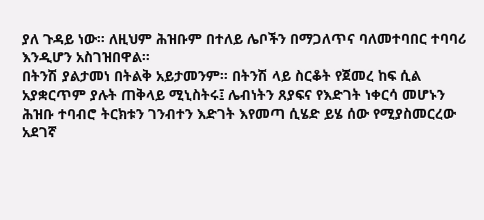ያለ ጉዳይ ነው። ለዚህም ሕዝቡም በተለይ ሌቦችን በማጋለጥና ባለመተባበር ተባባሪ እንዲሆን አስገዝበዋል።
በትንሽ ያልታመነ በትልቅ አይታመንም። በትንሽ ላይ ስርቆት የጀመረ ከፍ ሲል አያቋርጥም ያሉት ጠቅላይ ሚኒስትሩ፤ ሌብነትን ጸያፍና የእድገት ነቀርሳ መሆኑን ሕዝቡ ተባብሮ ትርክቱን ገንብተን እድገት እየመጣ ሲሄድ ይሄ ሰው የሚያስመርረው አደገኛ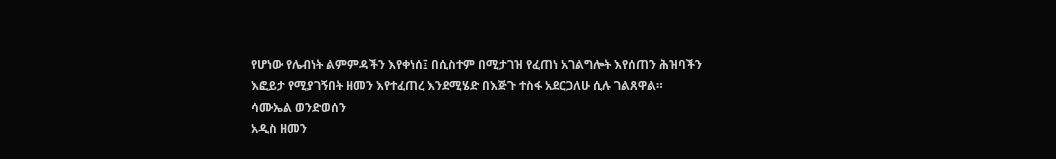የሆነው የሌብነት ልምምዳችን እየቀነሰ፤ በሲስተም በሚታገዝ የፈጠነ አገልግሎት እየሰጠን ሕዝባችን እፎይታ የሚያገኝበት ዘመን እየተፈጠረ እንደሚሄድ በእጅጉ ተስፋ አደርጋለሁ ሲሉ ገልጸዋል።
ሳሙኤል ወንድወሰን
አዲስ ዘመን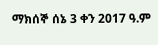ማክሰኞ ሰኔ 3 ቀን 2017 ዓ.ም